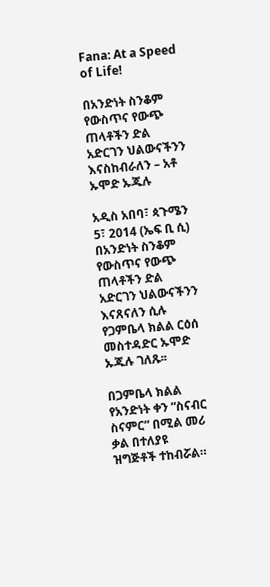Fana: At a Speed of Life!

በአንድነት ስንቆም የውስጥና የውጭ ጠላቶችን ድል አድርገን ህልውናችንን እናስከብራለን – አቶ ኡሞድ ኡጁሉ

አዲስ አበባ፣ ጳጉሜን 5፣ 2014 (ኤፍ ቢ ሲ) በአንድነት ስንቆም የውስጥና የውጭ ጠላቶችን ድል አድርገን ህልውናችንን እናጸናለን ሲሉ የጋምቤላ ክልል ርዕሰ መስተዳድር ኡሞድ ኡጁሉ ገለጹ፡፡

በጋምቤላ ክልል የአንድነት ቀን “ስናብር ስናምር” በሚል መሪ ቃል በተለያዩ ዝግጅቶች ተከብሯል።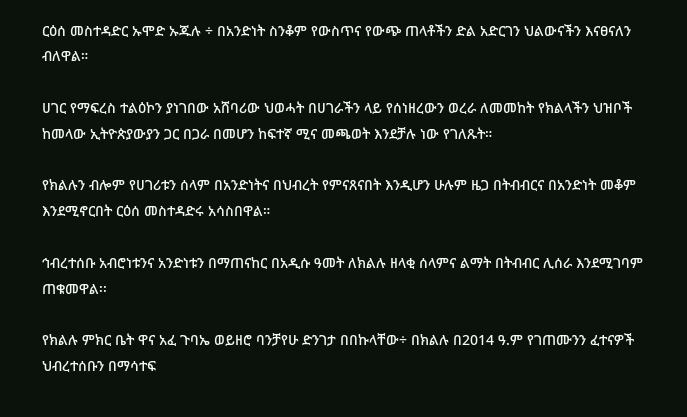ርዕሰ መስተዳድር ኡሞድ ኡጁሉ ÷ በአንድነት ስንቆም የውስጥና የውጭ ጠላቶችን ድል አድርገን ህልውናችን እናፀናለን ብለዋል።

ሀገር የማፍረስ ተልዕኮን ያነገበው አሸባሪው ህወሓት በሀገራችን ላይ የሰነዘረውን ወረራ ለመመከት የክልላችን ህዝቦች ከመላው ኢትዮጵያውያን ጋር በጋራ በመሆን ከፍተኛ ሚና መጫወት እንደቻሉ ነው የገለጹት።

የክልሉን ብሎም የሀገሪቱን ሰላም በአንድነትና በህብረት የምናጸናበት እንዲሆን ሁሉም ዜጋ በትብብርና በአንድነት መቆም እንደሚኖርበት ርዕሰ መስተዳድሩ አሳስበዋል።

ኅብረተሰቡ አብሮነቱንና አንድነቱን በማጠናከር በአዲሱ ዓመት ለክልሉ ዘላቂ ሰላምና ልማት በትብብር ሊሰራ እንደሚገባም ጠቁመዋል፡፡

የክልሉ ምክር ቤት ዋና አፈ ጉባኤ ወይዘሮ ባንቻየሁ ድንገታ በበኩላቸው÷ በክልሉ በ2014 ዓ.ም የገጠሙንን ፈተናዎች ህብረተሰቡን በማሳተፍ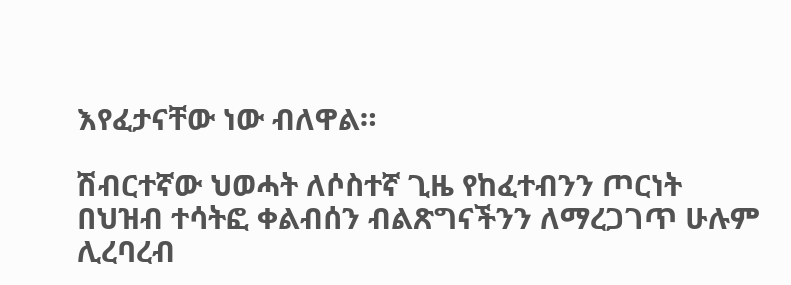እየፈታናቸው ነው ብለዋል።

ሽብርተኛው ህወሓት ለሶስተኛ ጊዜ የከፈተብንን ጦርነት በህዝብ ተሳትፎ ቀልብሰን ብልጽግናችንን ለማረጋገጥ ሁሉም ሊረባረብ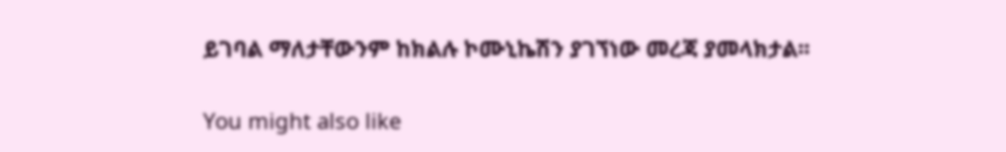ይገባል ማለታቸውንም ከክልሉ ኮሙኒኬሽን ያገኘነው መረጃ ያመላክታል፡፡

You might also like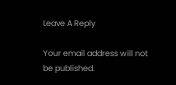Leave A Reply

Your email address will not be published.